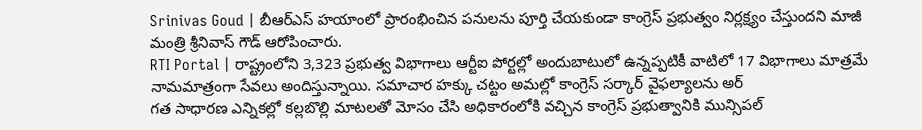Srinivas Goud | బీఆర్ఎస్ హయాంలో ప్రారంభించిన పనులను పూర్తి చేయకుండా కాంగ్రెస్ ప్రభుత్వం నిర్లక్ష్యం చేస్తుందని మాజీ మంత్రి శ్రీనివాస్ గౌడ్ ఆరోపించారు.
RTI Portal | రాష్ట్రంలోని 3,323 ప్రభుత్వ విభాగాలు ఆర్టీఐ పోర్టల్లో అందుబాటులో ఉన్నప్పటికీ వాటిలో 17 విభాగాలు మాత్రమే నామమాత్రంగా సేవలు అందిస్తున్నాయి. సమాచార హక్కు చట్టం అమల్లో కాంగ్రెస్ సర్కార్ వైఫల్యాలను అర్
గత సాధారణ ఎన్నికల్లో కల్లబొల్లి మాటలతో మోసం చేసి అధికారంలోకి వచ్చిన కాంగ్రెస్ ప్రభుత్వానికి మున్సిపల్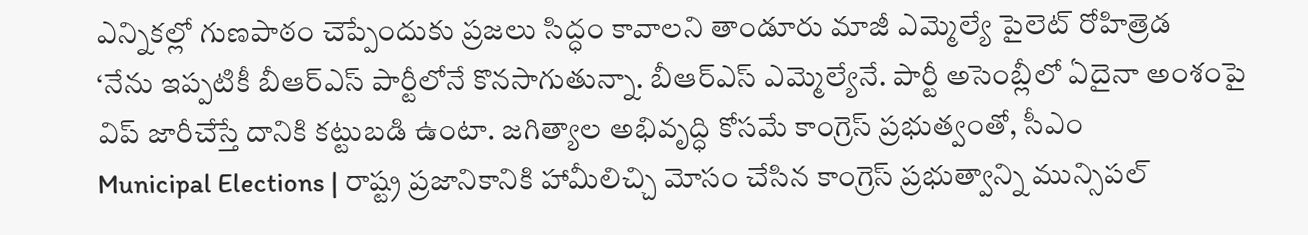ఎన్నికల్లో గుణపాఠం చెప్పేందుకు ప్రజలు సిద్ధం కావాలని తాండూరు మాజీ ఎమ్మెల్యే పైలెట్ రోహిత్రెడ
‘నేను ఇప్పటికీ బీఆర్ఎస్ పార్టీలోనే కొనసాగుతున్నా. బీఆర్ఎస్ ఎమ్మెల్యేనే. పార్టీ అసెంబ్లీలో ఏదైనా అంశంపై విప్ జారీచేస్తే దానికి కట్టుబడి ఉంటా. జగిత్యాల అభివృద్ధి కోసమే కాంగ్రెస్ ప్రభుత్వంతో, సీఎం
Municipal Elections | రాష్ట్ర ప్రజానికానికి హామీలిచ్చి మోసం చేసిన కాంగ్రెస్ ప్రభుత్వాన్ని మున్సిపల్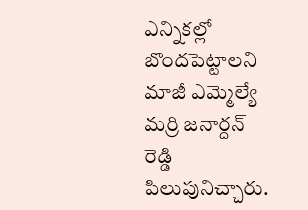ఎన్నికల్లో బొందపెట్టాలని మాజీ ఎమ్మెల్యే మర్రి జనార్దన్ రెడ్డి పిలుపునిచ్చారు.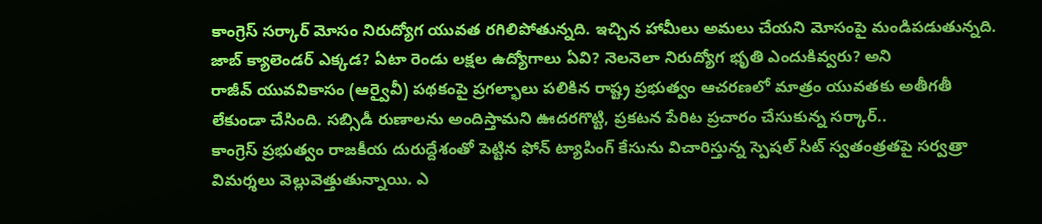కాంగ్రెస్ సర్కార్ మోసం నిరుద్యోగ యువత రగిలిపోతున్నది. ఇచ్చిన హామీలు అమలు చేయని మోసంపై మండిపడుతున్నది. జాబ్ క్యాలెండర్ ఎక్కడ? ఏటా రెండు లక్షల ఉద్యోగాలు ఏవి? నెలనెలా నిరుద్యోగ భృతి ఎందుకివ్వరు? అని
రాజీవ్ యువవికాసం (ఆర్వైవీ) పథకంపై ప్రగల్భాలు పలికిన రాష్ట్ర ప్రభుత్వం ఆచరణలో మాత్రం యువతకు అతీగతీ లేకుండా చేసింది. సబ్సిడీ రుణాలను అందిస్తామని ఊదరగొట్టి, ప్రకటన పేరిట ప్రచారం చేసుకున్న సర్కార్..
కాంగ్రెస్ ప్రభుత్వం రాజకీయ దురుద్దేశంతో పెట్టిన ఫోన్ ట్యాపింగ్ కేసును విచారిస్తున్న స్పెషల్ సిట్ స్వతంత్రతపై సర్వత్రా విమర్శలు వెల్లువెత్తుతున్నాయి. ఎ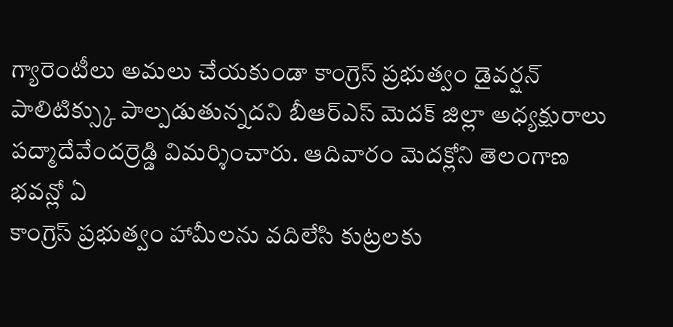గ్యారెంటీలు అమలు చేయకుండా కాంగ్రెస్ ప్రభుత్వం డైవర్షన్ పాలిటిక్స్కు పాల్పడుతున్నదని బీఆర్ఎస్ మెదక్ జిల్లా అధ్యక్షురాలు పద్మాదేవేందర్రెడ్డి విమర్శించారు. ఆదివారం మెదక్లోని తెలంగాణ భవన్లో ఏ
కాంగ్రెస్ ప్రభుత్వం హామీలను వదిలేసి కుట్రలకు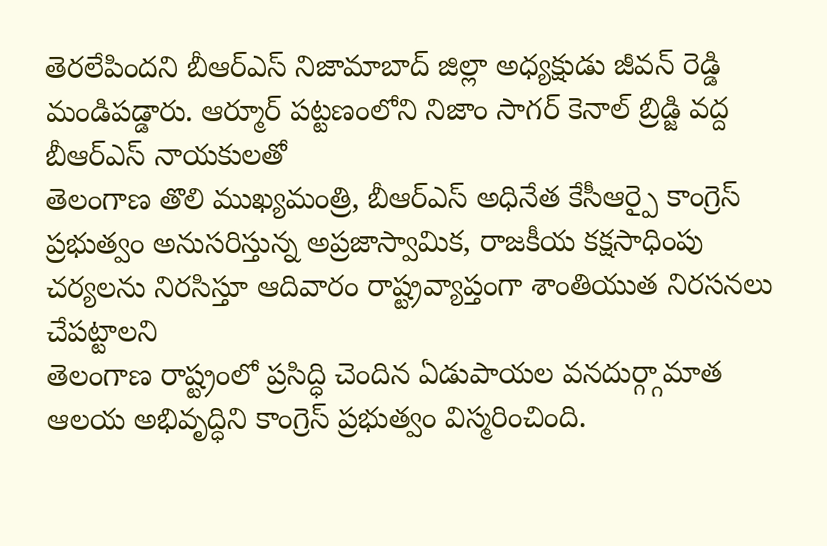తెరలేపిందని బీఆర్ఎస్ నిజామాబాద్ జిల్లా అధ్యక్షుడు జీవన్ రెడ్డి మండిపడ్డారు. ఆర్మూర్ పట్టణంలోని నిజాం సాగర్ కెనాల్ బ్రిడ్జి వద్ద బీఆర్ఎస్ నాయకులతో
తెలంగాణ తొలి ముఖ్యమంత్రి, బీఆర్ఎస్ అధినేత కేసీఆర్పై కాంగ్రెస్ ప్రభుత్వం అనుసరిస్తున్న అప్రజాస్వామిక, రాజకీయ కక్షసాధింపు చర్యలను నిరసిస్తూ ఆదివారం రాష్ట్రవ్యాప్తంగా శాంతియుత నిరసనలు చేపట్టాలని
తెలంగాణ రాష్ట్రంలో ప్రసిద్ధి చెందిన ఏడుపాయల వనదుర్గ్గామాత ఆలయ అభివృద్ధిని కాంగ్రెస్ ప్రభుత్వం విస్మరించింది.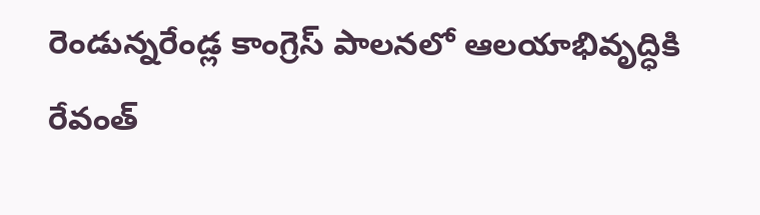రెండున్నరేండ్ల కాంగ్రెస్ పాలనలో ఆలయాభివృద్ధికి రేవంత్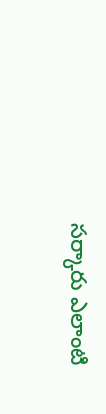సర్కారు ఎలాంటి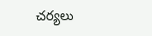చర్యలు